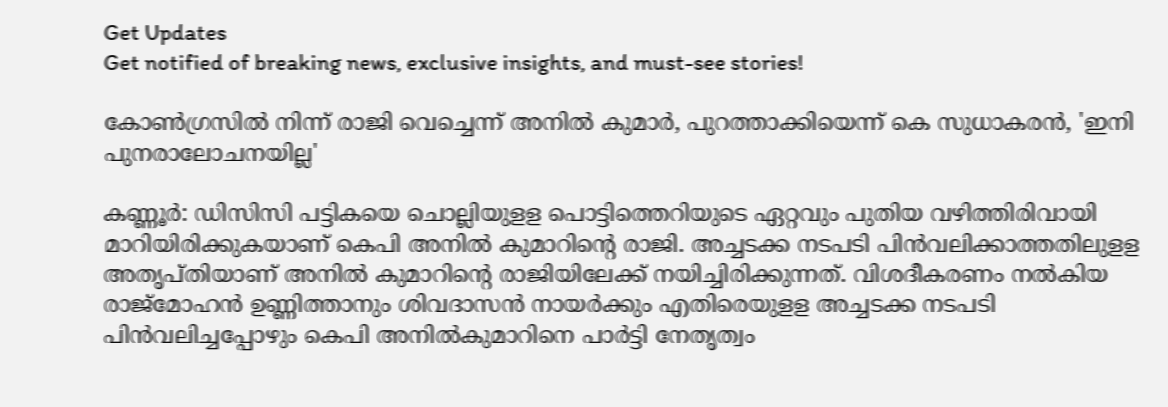Get Updates
Get notified of breaking news, exclusive insights, and must-see stories!

കോൺഗ്രസിൽ നിന്ന് രാജി വെച്ചെന്ന് അനിൽ കുമാർ, പുറത്താക്കിയെന്ന് കെ സുധാകരൻ, 'ഇനി പുനരാലോചനയില്ല'

കണ്ണൂർ: ഡിസിസി പട്ടികയെ ചൊല്ലിയുളള പൊട്ടിത്തെറിയുടെ ഏറ്റവും പുതിയ വഴിത്തിരിവായി മാറിയിരിക്കുകയാണ് കെപി അനിൽ കുമാറിന്റെ രാജി. അച്ചടക്ക നടപടി പിൻവലിക്കാത്തതിലുളള അതൃപ്തിയാണ് അനിൽ കുമാറിന്റെ രാജിയിലേക്ക് നയിച്ചിരിക്കുന്നത്. വിശദീകരണം നൽകിയ രാജ്മോഹൻ ഉണ്ണിത്താനും ശിവദാസൻ നായർക്കും എതിരെയുളള അച്ചടക്ക നടപടി പിൻവലിച്ചപ്പോഴും കെപി അനിൽകുമാറിനെ പാർട്ടി നേതൃത്വം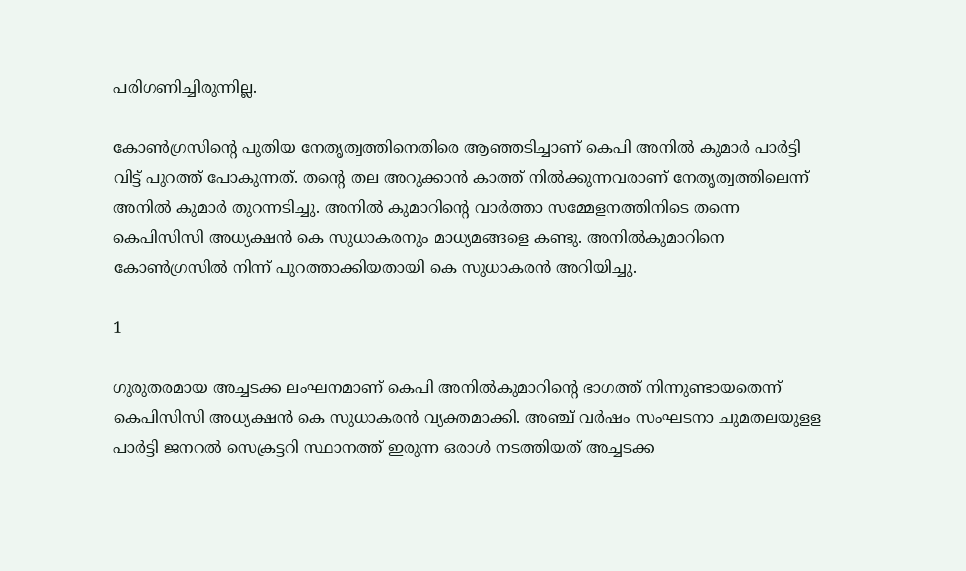പരിഗണിച്ചിരുന്നില്ല.

കോൺഗ്രസിന്റെ പുതിയ നേതൃത്വത്തിനെതിരെ ആഞ്ഞടിച്ചാണ് കെപി അനിൽ കുമാർ പാർട്ടി വിട്ട് പുറത്ത് പോകുന്നത്. തന്റെ തല അറുക്കാൻ കാത്ത് നിൽക്കുന്നവരാണ് നേതൃത്വത്തിലെന്ന് അനിൽ കുമാർ തുറന്നടിച്ചു. അനിൽ കുമാറിന്റെ വാർത്താ സമ്മേളനത്തിനിടെ തന്നെ കെപിസിസി അധ്യക്ഷൻ കെ സുധാകരനും മാധ്യമങ്ങളെ കണ്ടു. അനിൽകുമാറിനെ കോൺഗ്രസിൽ നിന്ന് പുറത്താക്കിയതായി കെ സുധാകരൻ അറിയിച്ചു.

1

ഗുരുതരമായ അച്ചടക്ക ലംഘനമാണ് കെപി അനില്‍കുമാറിന്റെ ഭാഗത്ത് നിന്നുണ്ടായതെന്ന് കെപിസിസി അധ്യക്ഷന്‍ കെ സുധാകരന്‍ വ്യക്തമാക്കി. അഞ്ച് വര്‍ഷം സംഘടനാ ചുമതലയുളള പാര്‍ട്ടി ജനറല്‍ സെക്രട്ടറി സ്ഥാനത്ത് ഇരുന്ന ഒരാള്‍ നടത്തിയത് അച്ചടക്ക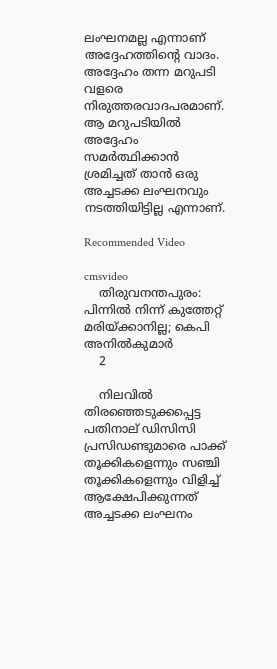ലംഘനമല്ല എന്നാണ് അദ്ദേഹത്തിന്റെ വാദം. അദ്ദേഹം തന്ന മറുപടി വളരെ നിരുത്തരവാദപരമാണ്. ആ മറുപടിയില്‍ അദ്ദേഹം സമര്‍ത്ഥിക്കാന്‍ ശ്രമിച്ചത് താന്‍ ഒരു അച്ചടക്ക ലംഘനവും നടത്തിയിട്ടില്ല എന്നാണ്.

Recommended Video

cmsvideo
    തിരുവനന്തപുരം: പിന്നില്‍ നിന്ന് കുത്തേറ്റ് മരിയ്ക്കാനില്ല; കെപി അനില്‍കുമാര്‍
    2

    നിലവില്‍ തിരഞ്ഞെടുക്കപ്പെട്ട പതിനാല് ഡിസിസി പ്രസിഡണ്ടുമാരെ പാക്ക് തൂക്കികളെന്നും സഞ്ചി തൂക്കികളെന്നും വിളിച്ച് ആക്ഷേപിക്കുന്നത് അച്ചടക്ക ലംഘനം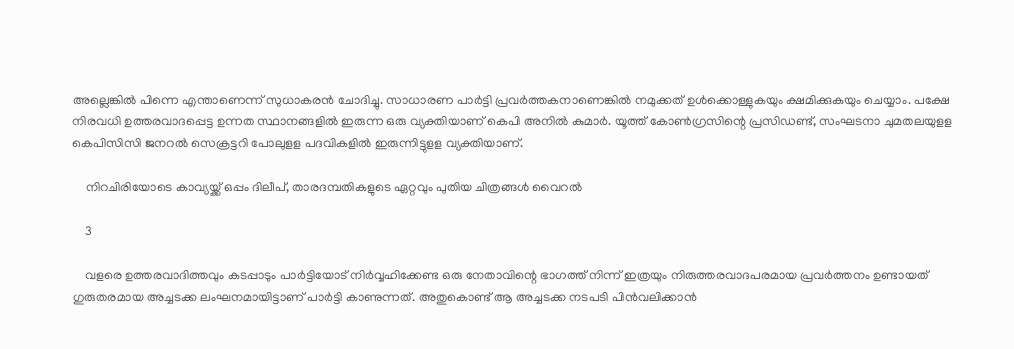അല്ലെങ്കില്‍ പിന്നെ എന്താണെന്ന് സുധാകരന്‍ ചോദിച്ചു. സാധാരണ പാര്‍ട്ടി പ്രവര്‍ത്തകനാണെങ്കില്‍ നമുക്കത് ഉള്‍ക്കൊള്ളുകയും ക്ഷമിക്കുകയും ചെയ്യാം. പക്ഷേ നിരവധി ഉത്തരവാദപ്പെട്ട ഉന്നത സ്ഥാനങ്ങളില്‍ ഇരുന്ന ഒരു വ്യക്തിയാണ് കെപി അനില്‍ കുമാര്‍. യൂത്ത് കോണ്‍ഗ്രസിന്റെ പ്രസിഡണ്ട്, സംഘടനാ ചുമതലയുളള കെപിസിസി ജനറല്‍ സെക്രട്ടറി പോലുളള പദവികളില്‍ ഇരുന്നിട്ടുളള വ്യക്തിയാണ്.

    നിറചിരിയോടെ കാവ്യയ്ക്ക് ഒപ്പം ദിലീപ്, താരദമ്പതികളുടെ ഏറ്റവും പുതിയ ചിത്രങ്ങൾ വൈറൽ

    3

    വളരെ ഉത്തരവാദിത്തവും കടപ്പാടും പാര്‍ട്ടിയോട് നിര്‍വ്വഹിക്കേണ്ട ഒരു നേതാവിന്റെ ഭാഗത്ത് നിന്ന് ഇത്രയും നിരുത്തരവാദപരമായ പ്രവര്‍ത്തനം ഉണ്ടായത് ഗുരുതരമായ അച്ചടക്ക ലംഘനമായിട്ടാണ് പാര്‍ട്ടി കാണുന്നത്. അതുകൊണ്ട് ആ അച്ചടക്ക നടപടി പിന്‍വലിക്കാന്‍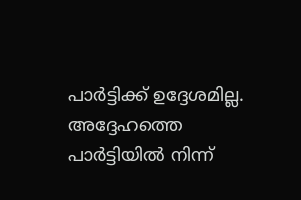പാര്‍ട്ടിക്ക് ഉദ്ദേശമില്ല. അദ്ദേഹത്തെ പാര്‍ട്ടിയില്‍ നിന്ന്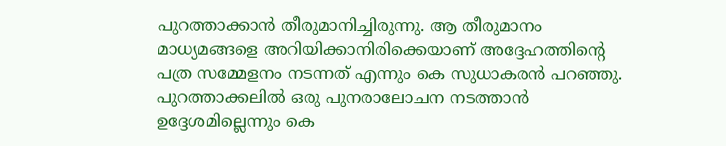പുറത്താക്കാന്‍ തീരുമാനിച്ചിരുന്നു. ആ തീരുമാനം മാധ്യമങ്ങളെ അറിയിക്കാനിരിക്കെയാണ് അദ്ദേഹത്തിന്റെ പത്ര സമ്മേളനം നടന്നത് എന്നും കെ സുധാകരന്‍ പറഞ്ഞു. പുറത്താക്കലില്‍ ഒരു പുനരാലോചന നടത്താന്‍ ഉദ്ദേശമില്ലെന്നും കെ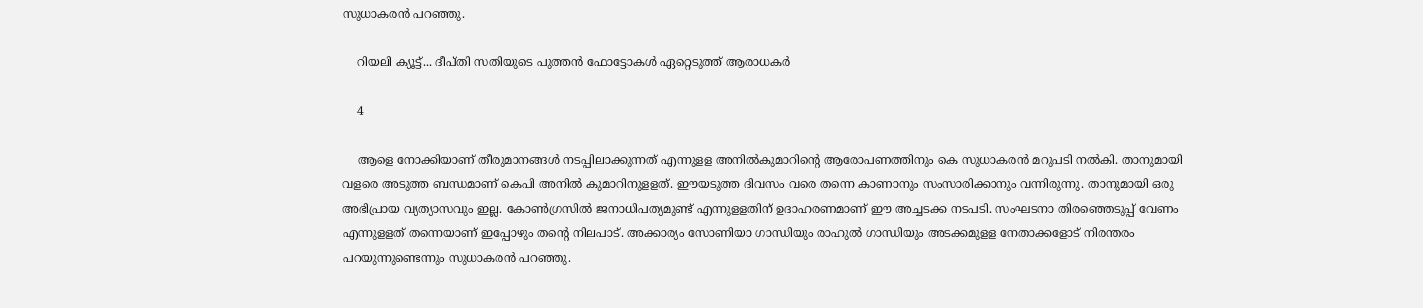സുധാകരന്‍ പറഞ്ഞു.

    റിയലി ക്യൂട്ട്... ദീപ്തി സതിയുടെ പുത്തൻ ഫോട്ടോകൾ ഏറ്റെടുത്ത് ആരാധകർ

    4

    ആളെ നോക്കിയാണ് തീരുമാനങ്ങള്‍ നടപ്പിലാക്കുന്നത് എന്നുളള അനില്‍കുമാറിന്റെ ആരോപണത്തിനും കെ സുധാകരന്‍ മറുപടി നല്‍കി. താനുമായി വളരെ അടുത്ത ബന്ധമാണ് കെപി അനില്‍ കുമാറിനുളളത്. ഈയടുത്ത ദിവസം വരെ തന്നെ കാണാനും സംസാരിക്കാനും വന്നിരുന്നു. താനുമായി ഒരു അഭിപ്രായ വ്യത്യാസവും ഇല്ല. കോണ്‍ഗ്രസില്‍ ജനാധിപത്യമുണ്ട് എന്നുളളതിന് ഉദാഹരണമാണ് ഈ അച്ചടക്ക നടപടി. സംഘടനാ തിരഞ്ഞെടുപ്പ് വേണം എന്നുളളത് തന്നെയാണ് ഇപ്പോഴും തന്റെ നിലപാട്. അക്കാര്യം സോണിയാ ഗാന്ധിയും രാഹുല്‍ ഗാന്ധിയും അടക്കമുളള നേതാക്കളോട് നിരന്തരം പറയുന്നുണ്ടെന്നും സുധാകരന്‍ പറഞ്ഞു.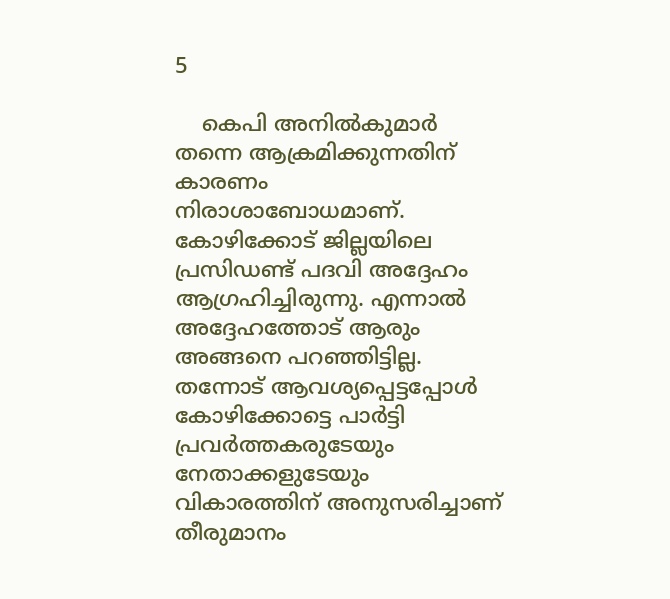5

    കെപി അനില്‍കുമാര്‍ തന്നെ ആക്രമിക്കുന്നതിന് കാരണം നിരാശാബോധമാണ്. കോഴിക്കോട് ജില്ലയിലെ പ്രസിഡണ്ട് പദവി അദ്ദേഹം ആഗ്രഹിച്ചിരുന്നു. എന്നാല്‍ അദ്ദേഹത്തോട് ആരും അങ്ങനെ പറഞ്ഞിട്ടില്ല. തന്നോട് ആവശ്യപ്പെട്ടപ്പോള്‍ കോഴിക്കോട്ടെ പാര്‍ട്ടി പ്രവര്‍ത്തകരുടേയും നേതാക്കളുടേയും വികാരത്തിന് അനുസരിച്ചാണ് തീരുമാനം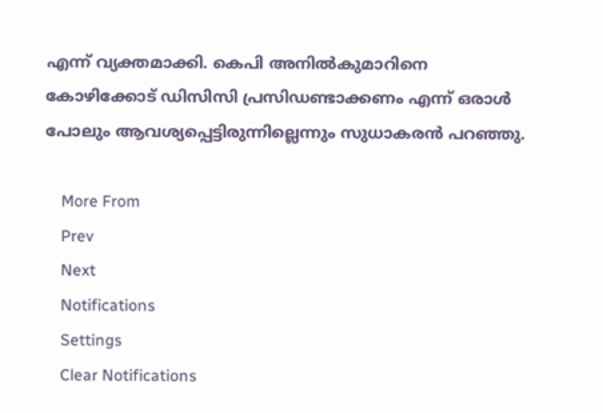എന്ന് വ്യക്തമാക്കി. കെപി അനില്‍കുമാറിനെ കോഴിക്കോട് ഡിസിസി പ്രസിഡണ്ടാക്കണം എന്ന് ഒരാള്‍ പോലും ആവശ്യപ്പെട്ടിരുന്നില്ലെന്നും സുധാകരൻ പറഞ്ഞു.

    More From
    Prev
    Next
    Notifications
    Settings
    Clear Notifications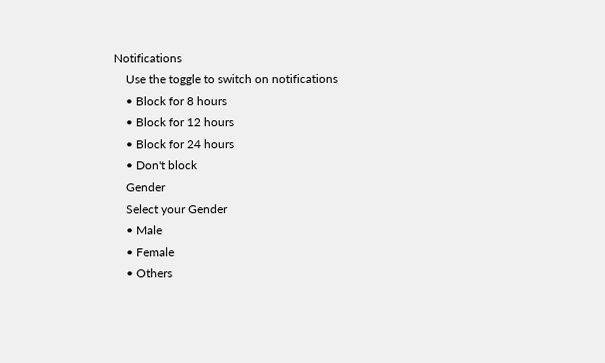Notifications
    Use the toggle to switch on notifications
    • Block for 8 hours
    • Block for 12 hours
    • Block for 24 hours
    • Don't block
    Gender
    Select your Gender
    • Male
    • Female
    • Others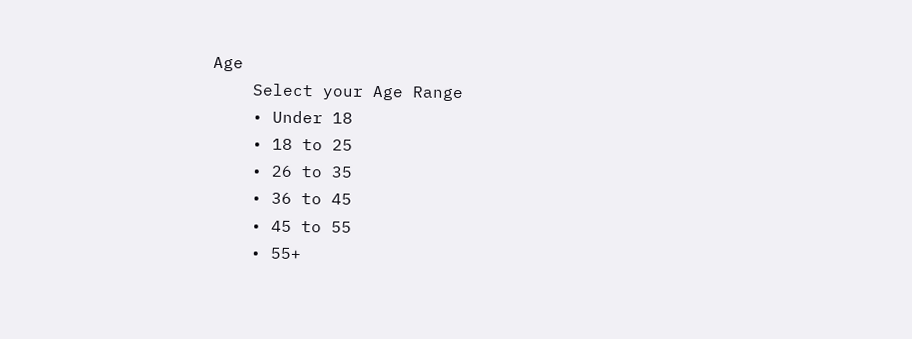Age
    Select your Age Range
    • Under 18
    • 18 to 25
    • 26 to 35
    • 36 to 45
    • 45 to 55
    • 55+